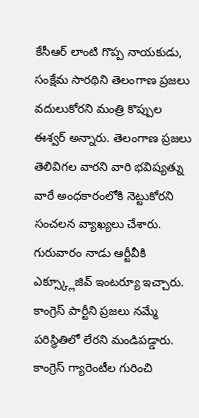కేసీఆర్ లాంటి గొప్ప నాయకుడు, సంక్షేమ సారథిని తెలంగాణ ప్రజలు వదులుకోరని మంత్రి కొప్పుల ఈశ్వర్ అన్నారు. తెలంగాణ ప్రజలు తెలివిగల వారని వారి భవిష్యత్ను వారే అంధకారంలోకి నెట్టుకోరని సంచలన వ్యాఖ్యలు చేశారు. గురువారం నాడు ఆర్టీవీకి ఎక్స్క్లూజివ్ ఇంటర్యూ ఇచ్చారు. కాంగ్రెస్ పార్టీని ప్రజలు నమ్మే పరిస్థితిలో లేరని మండిపడ్డారు. కాంగ్రెస్ గ్యారెంటీల గురించి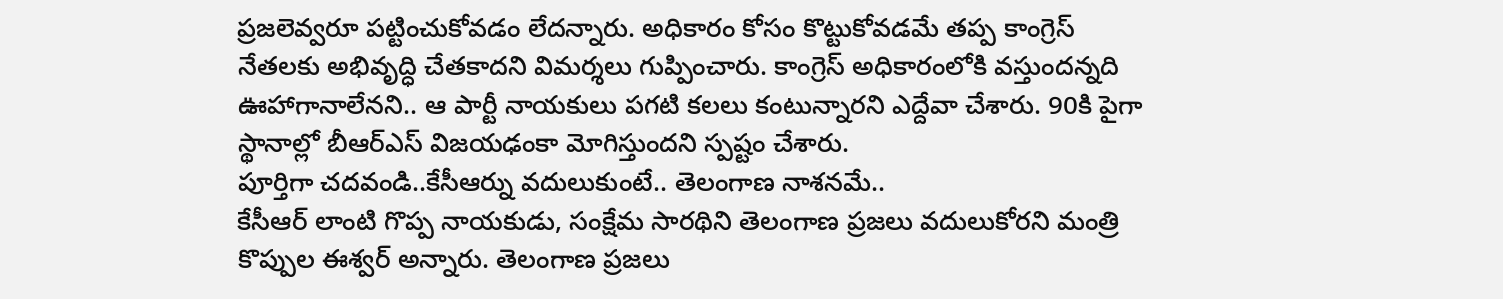ప్రజలెవ్వరూ పట్టించుకోవడం లేదన్నారు. అధికారం కోసం కొట్టుకోవడమే తప్ప కాంగ్రెస్ నేతలకు అభివృద్ధి చేతకాదని విమర్శలు గుప్పించారు. కాంగ్రెస్ అధికారంలోకి వస్తుందన్నది ఊహాగానాలేనని.. ఆ పార్టీ నాయకులు పగటి కలలు కంటున్నారని ఎద్దేవా చేశారు. 90కి పైగా స్థానాల్లో బీఆర్ఎస్ విజయఢంకా మోగిస్తుందని స్పష్టం చేశారు.
పూర్తిగా చదవండి..కేసీఆర్ను వదులుకుంటే.. తెలంగాణ నాశనమే..
కేసీఆర్ లాంటి గొప్ప నాయకుడు, సంక్షేమ సారథిని తెలంగాణ ప్రజలు వదులుకోరని మంత్రి కొప్పుల ఈశ్వర్ అన్నారు. తెలంగాణ ప్రజలు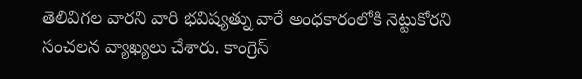తెలివిగల వారని వారి భవిష్యత్ను వారే అంధకారంలోకి నెట్టుకోరని సంచలన వ్యాఖ్యలు చేశారు. కాంగ్రెస్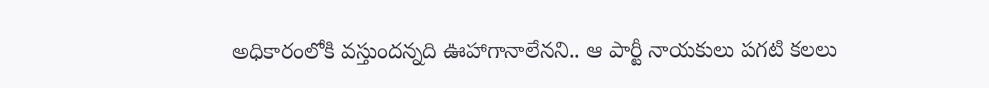అధికారంలోకి వస్తుందన్నది ఊహాగానాలేనని.. ఆ పార్టీ నాయకులు పగటి కలలు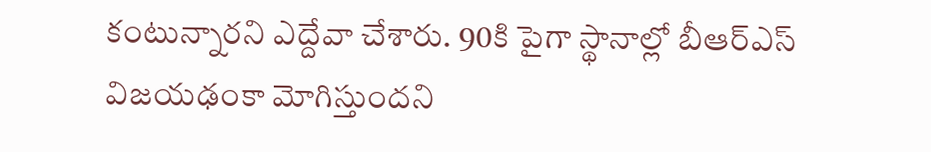కంటున్నారని ఎద్దేవా చేశారు. 90కి పైగా స్థానాల్లో బీఆర్ఎస్ విజయఢంకా మోగిస్తుందని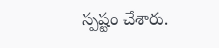స్పష్టం చేశారు.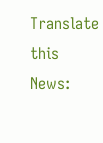Translate this News: